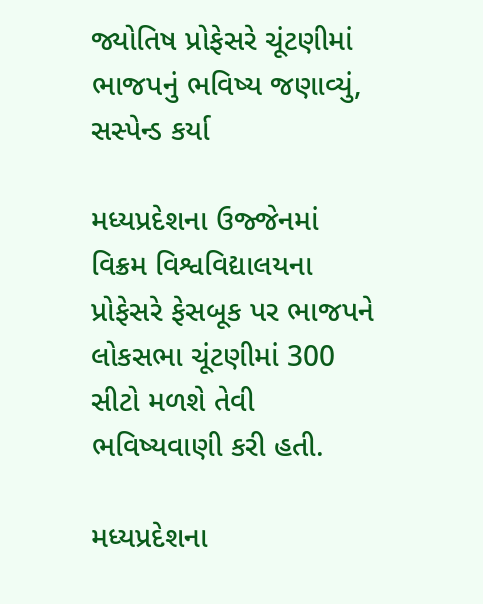જ્યોતિષ પ્રોફેસરે ચૂંટણીમાં ભાજપનું ભવિષ્ય જણાવ્યું, સસ્પેન્ડ કર્યા

મધ્યપ્રદેશના ઉજ્જેનમાં વિક્રમ વિશ્વવિદ્યાલયના પ્રોફેસરે ફેસબૂક પર ભાજપને લોકસભા ચૂંટણીમાં 300 સીટો મળશે તેવી ભવિષ્યવાણી કરી હતી.

મધ્યપ્રદેશના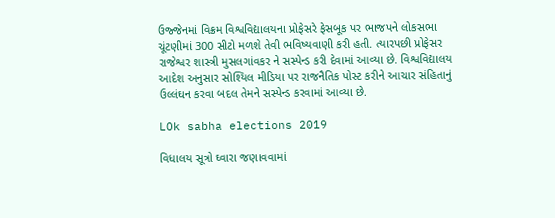ઉજ્જેનમાં વિક્રમ વિશ્વવિદ્યાલયના પ્રોફેસરે ફેસબૂક પર ભાજપને લોકસભા ચૂંટણીમાં 300 સીટો મળશે તેવી ભવિષ્યવાણી કરી હતી. ત્યારપછી પ્રોફેસર રાજેશ્વર શાસ્ત્રી મુસલગાંવકર ને સસ્પેન્ડ કરી દેવામાં આવ્યા છે. વિશ્વવિદ્યાલય આદેશ અનુસાર સોશ્યિલ મીડિયા પર રાજનૈતિક પોસ્ટ કરીને આચાર સંહિતાનું ઉલ્લંઘન કરવા બદલ તેમને સસ્પેન્ડ કરવામાં આવ્યા છે.

LOk sabha elections 2019

વિધાલય સૂત્રો ઘ્વારા જણાવવામાં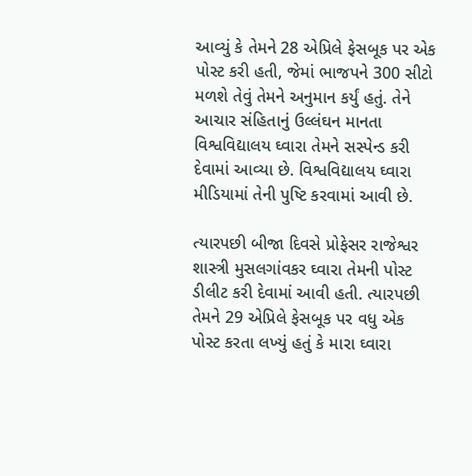આવ્યું કે તેમને 28 એપ્રિલે ફેસબૂક પર એક પોસ્ટ કરી હતી, જેમાં ભાજપને 300 સીટો મળશે તેવું તેમને અનુમાન કર્યું હતું. તેને આચાર સંહિતાનું ઉલ્લંઘન માનતા વિશ્વવિદ્યાલય ઘ્વારા તેમને સસ્પેન્ડ કરી દેવામાં આવ્યા છે. વિશ્વવિદ્યાલય ઘ્વારા મીડિયામાં તેની પુષ્ટિ કરવામાં આવી છે.

ત્યારપછી બીજા દિવસે પ્રોફેસર રાજેશ્વર શાસ્ત્રી મુસલગાંવકર ઘ્વારા તેમની પોસ્ટ ડીલીટ કરી દેવામાં આવી હતી. ત્યારપછી તેમને 29 એપ્રિલે ફેસબૂક પર વધુ એક પોસ્ટ કરતા લખ્યું હતું કે મારા ઘ્વારા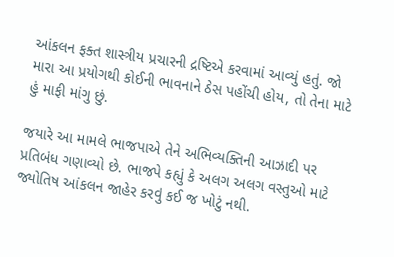આંકલન ફક્ત શાસ્ત્રીય પ્રચારની દ્રષ્ટિએ કરવામાં આવ્યું હતું. જો મારા આ પ્રયોગથી કોઈની ભાવનાને ઠેસ પહોંચી હોય, તો તેના માટે હું માફી માંગુ છું.

જયારે આ મામલે ભાજપાએ તેને અભિવ્યક્તિની આઝાદી પર પ્રતિબંધ ગણાવ્યો છે. ભાજપે કહ્યું કે અલગ અલગ વસ્તુઓ માટે જ્યોતિષ આંકલન જાહેર કરવું કઈ જ ખોટું નથી.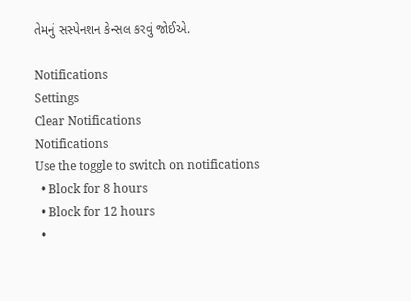તેમનું સસ્પેનશન કેન્સલ કરવું જોઈએ.

Notifications
Settings
Clear Notifications
Notifications
Use the toggle to switch on notifications
  • Block for 8 hours
  • Block for 12 hours
  •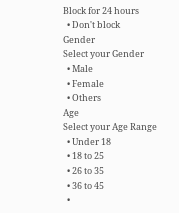Block for 24 hours
  • Don't block
Gender
Select your Gender
  • Male
  • Female
  • Others
Age
Select your Age Range
  • Under 18
  • 18 to 25
  • 26 to 35
  • 36 to 45
  •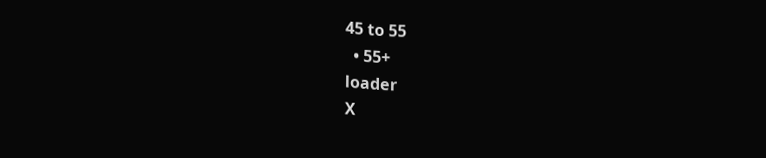45 to 55
  • 55+
loader
X